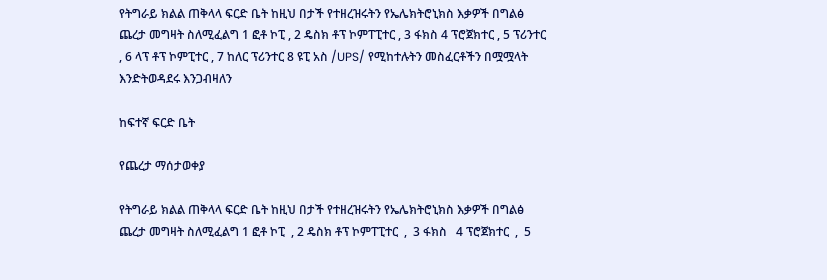የትግራይ ክልል ጠቅላላ ፍርድ ቤት ከዚህ በታች የተዘረዝሩትን የኤሌክትሮኒክስ እቃዎች በግልፅ ጨረታ መግዛት ስለሚፈልግ 1 ፎቶ ኮፒ , 2 ዴስክ ቶፕ ኮምፐፒተር , 3 ፋክስ 4 ፕሮጀክተር , 5 ፕሪንተር , 6 ላፕ ቶፕ ኮምፒተር , 7 ከለር ፕሪንተር 8 ዩፒ አስ /UPS/ የሚከተሉትን መስፈርቶችን በሟሟላት እንድትወዳደሩ እንጋብዛለን

ከፍተኛ ፍርድ ቤት

የጨረታ ማሰታወቀያ

የትግራይ ክልል ጠቅላላ ፍርድ ቤት ከዚህ በታች የተዘረዝሩትን የኤሌክትሮኒክስ እቃዎች በግልፅ ጨረታ መግዛት ስለሚፈልግ 1 ፎቶ ኮፒ  , 2 ዴስክ ቶፕ ኮምፐፒተር  ,  3 ፋክስ   4 ፕሮጀክተር  ,  5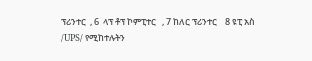ፕሪንተር  , 6  ላፕ ቶፕ ኮምፒተር   , 7 ከለር ፕሪንተር    8 ዩፒ አስ  /UPS/ የሚከተሉትን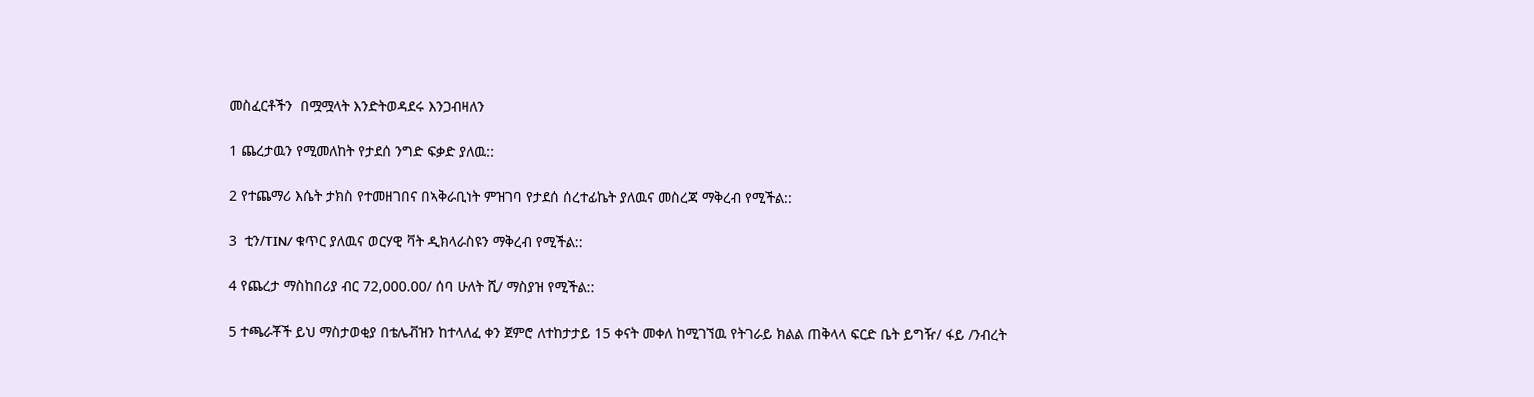መስፈርቶችን  በሟሟላት እንድትወዳደሩ እንጋብዛለን

1 ጨረታዉን የሚመለከት የታደሰ ንግድ ፍቃድ ያለዉ::

2 የተጨማሪ እሴት ታክስ የተመዘገበና በኣቅራቢነት ምዝገባ የታደሰ ሰረተፊኬት ያለዉና መስረጃ ማቅረብ የሚችል::

3  ቲን/TIN/ ቁጥር ያለዉና ወርሃዊ ቫት ዲክላራስዩን ማቅረብ የሚችል::

4 የጨረታ ማስከበሪያ ብር 72,000.00/ ሰባ ሁለት ሺ/ ማስያዝ የሚችል::

5 ተጫራቾች ይህ ማስታወቂያ በቴሌቭዝን ከተላለፈ ቀን ጀምሮ ለተከታታይ 15 ቀናት መቀለ ከሚገኘዉ የትገራይ ክልል ጠቅላላ ፍርድ ቤት ይግዥ/ ፋይ /ንብረት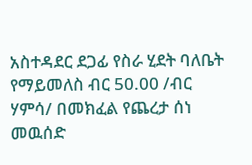አስተዳደር ደጋፊ የስራ ሂደት ባለቤት የማይመለስ ብር 50.00 /ብር ሃምሳ/ በመክፈል የጨረታ ሰነ መዉሰድ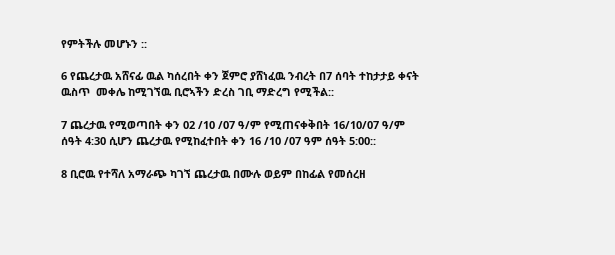የምትችሉ መሆኑን ::

6 የጨረታዉ አሸናፊ ዉል ካሰረበት ቀን ጀምሮ ያሸነፈዉ ንብረት በ7 ሰባት ተከታታይ ቀናት ዉስጥ  መቀሌ ከሚገኘዉ ቢሮኣችን ድረስ ገቢ ማድረግ የሚችል::

7 ጨረታዉ የሚወጣበት ቀን 02 /10 /07 ዓ/ም የሚጠናቀቅበት 16/10/07 ዓ/ም ሰዓት 4:30 ሲሆን ጨረታዉ የሚከፈተበት ቀን 16 /10 /07 ዓም ሰዓት 5:00::

8 ቢሮዉ የተሻለ አማራጭ ካገኘ ጨረታዉ በሙሉ ወይም በከፊል የመሰረዘ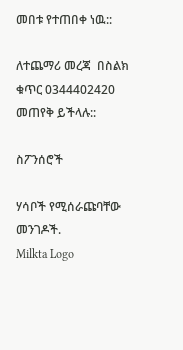መበቱ የተጠበቀ ነዉ::

ለተጨማሪ መረጃ  በስልክ ቁጥር 0344402420 መጠየቅ ይችላሉ::

ስፖንሰሮች

ሃሳቦች የሚሰራጩባቸው መንገዶች.
Milkta Logo